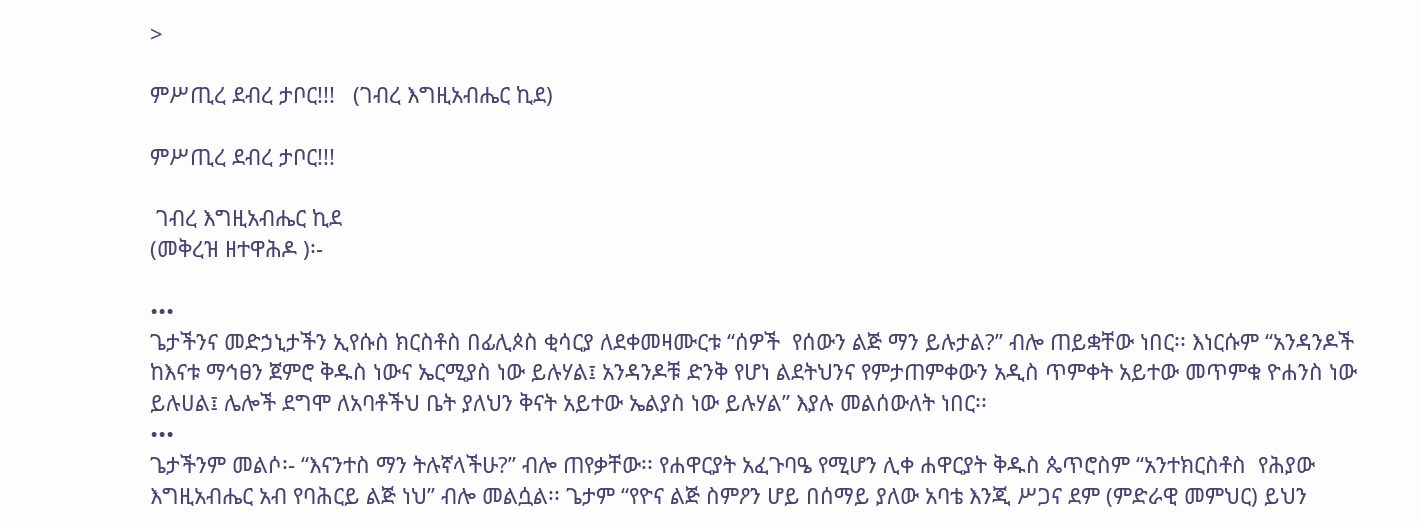>

ምሥጢረ ደብረ ታቦር!!!   (ገብረ እግዚአብሔር ኪደ)

ምሥጢረ ደብረ ታቦር!!!

 ገብረ እግዚአብሔር ኪደ
(መቅረዝ ዘተዋሕዶ )፡-

•••
ጌታችንና መድኃኒታችን ኢየሱስ ክርስቶስ በፊሊጶስ ቂሳርያ ለደቀመዛሙርቱ “ሰዎች  የሰውን ልጅ ማን ይሉታል?” ብሎ ጠይቋቸው ነበር፡፡ እነርሱም “አንዳንዶች ከእናቱ ማኅፀን ጀምሮ ቅዱስ ነውና ኤርሚያስ ነው ይሉሃል፤ አንዳንዶቹ ድንቅ የሆነ ልደትህንና የምታጠምቀውን አዲስ ጥምቀት አይተው መጥምቁ ዮሐንስ ነው ይሉሀል፤ ሌሎች ደግሞ ለአባቶችህ ቤት ያለህን ቅናት አይተው ኤልያስ ነው ይሉሃል” እያሉ መልሰውለት ነበር፡፡
•••
ጌታችንም መልሶ፡- “እናንተስ ማን ትሉኛላችሁ?” ብሎ ጠየቃቸው፡፡ የሐዋርያት አፈጉባዔ የሚሆን ሊቀ ሐዋርያት ቅዱስ ጴጥሮስም “አንተክርስቶስ  የሕያው እግዚአብሔር አብ የባሕርይ ልጅ ነህ” ብሎ መልሷል፡፡ ጌታም “የዮና ልጅ ስምዖን ሆይ በሰማይ ያለው አባቴ እንጂ ሥጋና ደም (ምድራዊ መምህር) ይህን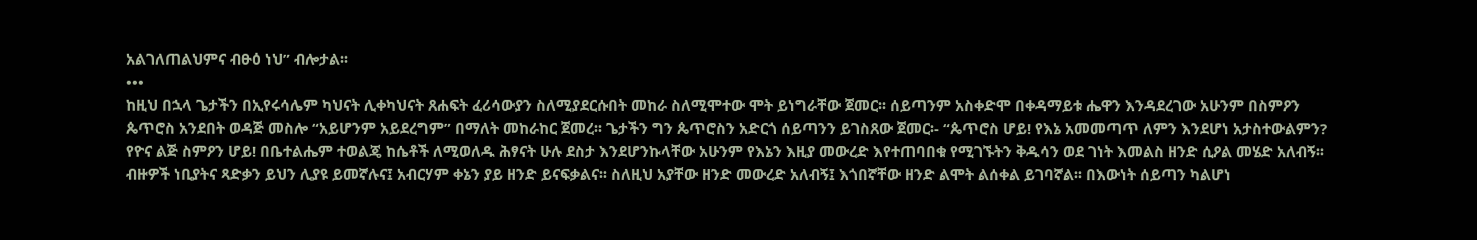አልገለጠልህምና ብፁዕ ነህ” ብሎታል፡፡
•••
ከዚህ በኋላ ጌታችን በኢየሩሳሌም ካህናት ሊቀካህናት ጸሐፍት ፈሪሳውያን ስለሚያደርሱበት መከራ ስለሚሞተው ሞት ይነግራቸው ጀመር፡፡ ሰይጣንም አስቀድሞ በቀዳማይቱ ሔዋን እንዳደረገው አሁንም በስምዖን ጴጥሮስ አንደበት ወዳጅ መስሎ “አይሆንም አይደረግም” በማለት መከራከር ጀመረ፡፡ ጌታችን ግን ጴጥሮስን አድርጎ ሰይጣንን ይገስጸው ጀመር፡- “ጴጥሮስ ሆይ! የእኔ አመመጣጥ ለምን እንደሆነ አታስተውልምን? የዮና ልጅ ስምዖን ሆይ! በቤተልሔም ተወልጄ ከሴቶች ለሚወለዱ ሕፃናት ሁሉ ደስታ እንደሆንኩላቸው አሁንም የእኔን እዚያ መውረድ እየተጠባበቁ የሚገኙትን ቅዱሳን ወደ ገነት እመልስ ዘንድ ሲዖል መሄድ አለብኝ፡፡ ብዙዎች ነቢያትና ጻድቃን ይህን ሊያዩ ይመኛሉና፤ አብርሃም ቀኔን ያይ ዘንድ ይናፍቃልና፡፡ ስለዚህ አያቸው ዘንድ መውረድ አለብኝ፤ እጎበኛቸው ዘንድ ልሞት ልሰቀል ይገባኛል፡፡ በእውነት ሰይጣን ካልሆነ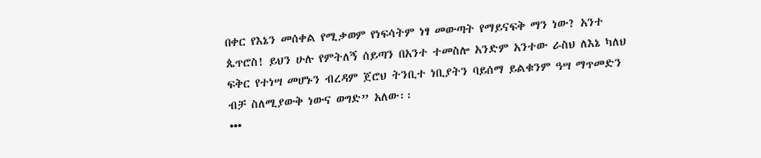በቀር የእኔን መሰቀል የሚቃወም የነፍሳትም ነፃ መውጣት የማይናፍቅ ማን ነው? አንተ ጴጥሮስ! ይህን ሁሉ የምትለኝ ሰይጣን በአንተ ተመስሎ አንድም አንተው ራስህ ለእኔ ካለህ ፍቅር የተነሣ መሆኑን ብረዳም ጀሮህ ትንቢተ ነቢያትን ባይሰማ ይልቁንም ዓሣ ማጥመድን ብቻ ስለሚያውቅ ነውና ወግድ” አለው፡፡
•••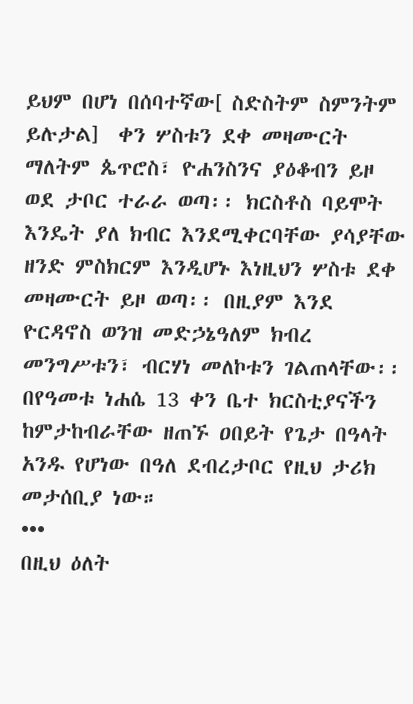ይህም በሆነ በሰባተኛው[ ስድስትም ስምንትም ይሉታል]  ቀን ሦስቱን ደቀ መዛሙርት ማለትም ጴጥሮስ፣ ዮሐንስንና ያዕቆብን ይዞ ወደ ታቦር ተራራ ወጣ፡፡ ክርስቶስ ባይሞት እንዴት ያለ ክብር እንደሚቀርባቸው ያሳያቸው ዘንድ ምስክርም እንዲሆኑ እነዚህን ሦስቱ ደቀ መዛሙርት ይዞ ወጣ፡፡ በዚያም እንደ ዮርዳኖስ ወንዝ መድኃኔዓለም ክብረ መንግሥቱን፣ ብርሃነ መለኮቱን ገልጠላቸው፡፡ በየዓመቱ ነሐሴ 13 ቀን ቤተ ክርስቲያናችን ከምታከብራቸው ዘጠኙ ዐበይት የጌታ በዓላት አንዱ የሆነው በዓለ ደብረታቦር የዚህ ታሪክ መታሰቢያ ነው።
•••
በዚህ ዕለት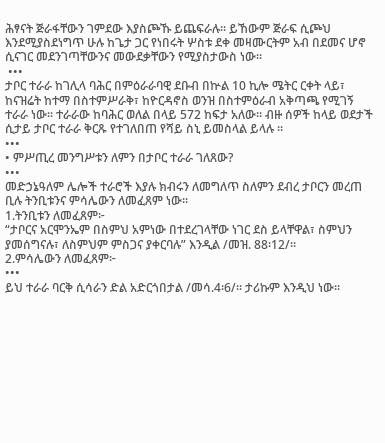ሕፃናት ጅራፋቸውን ገምደው እያስጮኹ ይጨፍራሉ፡፡ ይኸውም ጅራፍ ሲጮህ እንደሚያስደነግጥ ሁሉ ከጌታ ጋር የነበሩት ሦስቱ ደቀ መዛሙርትም አብ በደመና ሆኖ ሲናገር መደንገጣቸውንና መውደቃቸውን የሚያስታውስ ነው፡፡
 •••
ታቦር ተራራ ከገሊላ ባሕር በምዕራራባዊ ደቡብ በኵል 10 ኪሎ ሜትር ርቀት ላይ፣  ከናዝሬት ከተማ በስተምሥራቅ፣ ከዮርዳኖስ ወንዝ በስተምዕራብ አቅጣጫ የሚገኝ ተራራ ነው፡፡ ተራራው ከባሕር ወለል በላይ 572 ከፍታ አለው፡፡ ብዙ ሰዎች ከላይ ወደታች ሲታይ ታቦር ተራራ ቅርጹ የተገለበጠ የሻይ ስኒ ይመስላል ይላሉ ፡፡
•••
• ምሥጢረ መንግሥቱን ለምን በታቦር ተራራ ገለጸው?
•••
መድኃኔዓለም ሌሎች ተራሮች እያሉ ክብሩን ለመግለጥ ስለምን ደብረ ታቦርን መረጠ ቢሉ ትንቢቱንና ምሳሌውን ለመፈጸም ነው፡፡
1.ትንቢቱን ለመፈጸም፦
“ታቦርና አርሞንኤም በስምህ አምነው በተደረገላቸው ነገር ደስ ይላቸዋል፣ ስምህን ያመሰግናሉ፣ ለስምህም ምስጋና ያቀርባሉ” እንዲል /መዝ. 88፡12/፡፡
2.ምሳሌውን ለመፈጸም፦
•••
ይህ ተራራ ባርቅ ሲሳራን ድል አድርጎበታል /መሳ.4፡6/፡፡ ታሪኩም እንዲህ ነው፡፡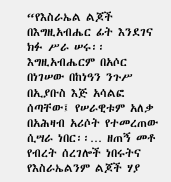“የእስራኤል ልጆች በእግዚአብሔር ፊት እንደገና ክፉ ሥራ ሠሩ፡፡ እግዚአብሔርም በአሶር በነገሠው በከነዓን ንጉሥ በኢያቡስ እጅ አሳልፎ ሰጣቸው፤ የሠራዊቱም አለቃ በአሕዛብ አሪሶት የተመረጠው ሲሣራ ነበር፡፡… ዘጠኝ መቶ የብረት ሰረገሎች ነበሩትና የእስራኤልንም ልጆች ሃያ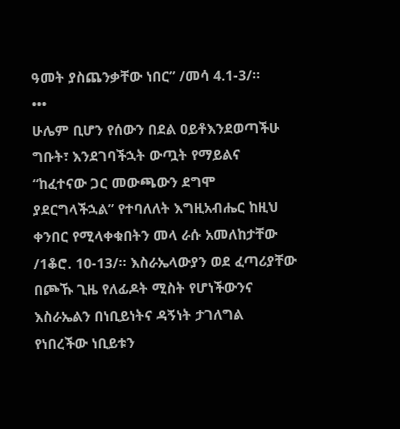ዓመት ያስጨንቃቸው ነበር” /መሳ 4.1-3/፡፡
•••
ሁሌም ቢሆን የሰውን በደል ዐይቶእንደወጣችሁ ግቡት፣ እንደገባችኋት ውጧት የማይልና “ከፈተናው ጋር መውጫውን ደግሞ ያደርግላችኋል” የተባለለት እግዚአብሔር ከዚህ ቀንበር የሚላቀቁበትን መላ ራሱ አመለከታቸው /1ቆሮ. 10-13/፡፡ እስራኤላውያን ወደ ፈጣሪያቸው በጮኹ ጊዜ የለፊዶት ሚስት የሆነችውንና እስራኤልን በነቢይነትና ዳኝነት ታገለግል የነበረችው ነቢይቱን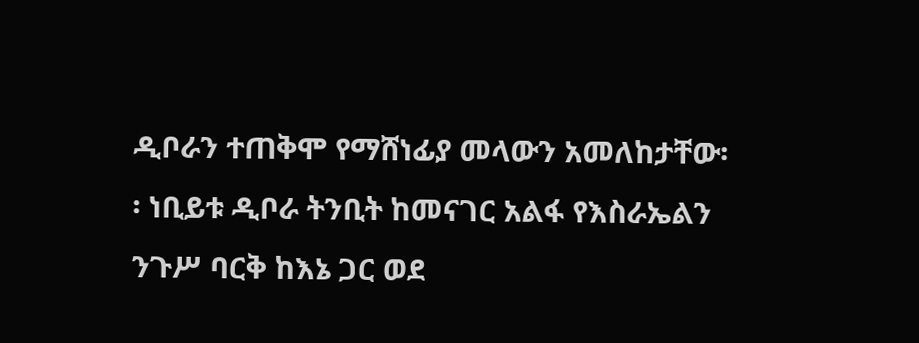ዲቦራን ተጠቅሞ የማሸነፊያ መላውን አመለከታቸው፡፡ ነቢይቱ ዲቦራ ትንቢት ከመናገር አልፋ የእስራኤልን ንጉሥ ባርቅ ከእኔ ጋር ወደ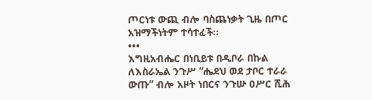ጦርነቱ ውጪ ብሎ ባስጨነቃት ጊዜ በጦር አዝማችነትም ተሳተፈች፡፡
•••
እግዚአብሔር በነቢይቱ በዲቦራ በኩል ለእስራኤል ንጉሥ “ሔደህ ወደ ታቦር ተራራ ውጡ” ብሎ አዞት ነበርና ንጉሡ ዐሥር ሺሕ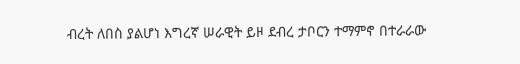ብረት ለበስ ያልሆነ እግረኛ ሠራዊት ይዞ ደብረ ታቦርን ተማምኖ በተራራው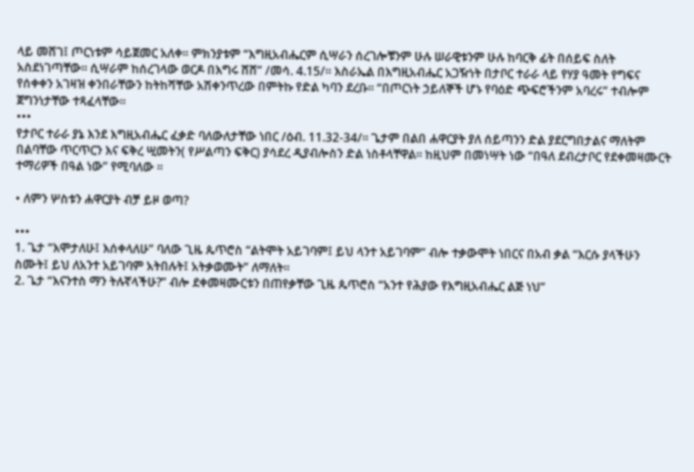ላይ መሸገ፤ ጦርነቱም ሳይጀመር አለቀ፡፡ ምክንያቱም “እግዚአብሔርም ሲሣራን ሰረገሎቹንም ሁሉ ሠራዊቱንም ሁሉ ከባርቅ ፊት በሰይፍ ስለት አስደነገጣቸው፡፡ ሲሣራም ከሰረገላው ወርዶ በእግሩ ሸሸ” /መሳ. 4.15/፡፡ እስራኤል በእግዚአብሔር አጋዥነት በታቦር ተራራ ላይ የሃያ ዓመት የግፍና የሰቀቀን አገዛዝ ቀንበራቸውን ከትከሻቸው አሽቀንጥረው በምትኩ የድል ካባን ደረቡ፡፡ “በጦርነት ኃይለኞች ሆኑ የባዕድ ጭፍሮችንም አባረሩ” ተብሎም ጀግንነታቸው ተጻፈላቸው፡፡
•••
የታቦር ተራራ ያኔ እንደ እግዚአብሔር ፈቃድ ባለውለታቸው ነበር /ዕብ. 11.32-34/፡፡ ጌታም በልበ ሐዋርያት ያለ ሰይጣንን ድል ያደርግበታልና ማለትም በልባቸው ጥርጥርን እና ፍቅረ ሢመትን( የሥልጣን ፍቅር) ያሳደረ ዲያብሎስን ድል ነስቶላቸዋል፡፡ ከዚህም በመነሣት ነው “በዓለ ደብረታቦር የደቀመዛሙርት ተማሪዎች በዓል ነው” የሚባለው ፡፡

• ለምን ሦስቱን ሐዋርያት ብቻ ይዞ ወጣ?

•••
1. ጌታ “እሞታለሁ፤ እሰቀላለሁ” ባለው ጊዜ ጴጥሮስ “ልትሞት አይገባም፤ ይህ ላንተ አይገባም” ብሎ ተቃውሞት ነበርና በአብ ቃል “እርሱ ያላችሁን ስሙት፤ ይህ ለአንተ አይገባም አትበሉት፤ አትቃወሙት” ለማለት፡፡
2. ጌታ “እናንተስ ማን ትሉኛላችሁ?” ብሎ ደቀመዛሙርቱን በጠየቃቸው ጊዜ ጴጥሮስ “አንተ የሕያው የእግዚአብሔር ልጅ ነህ”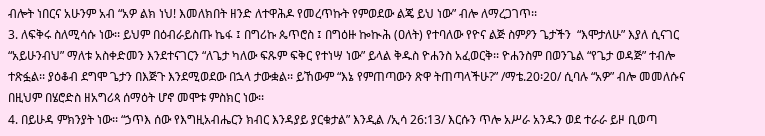ብሎት ነበርና አሁንም አብ “አዎ ልክ ነህ! እመለክበት ዘንድ ለተዋሕዶ የመረጥኩት የምወደው ልጄ ይህ ነው” ብሎ ለማረጋገጥ፡፡
3. ለፍቅሩ ስለሚሳሱ ነው፡፡ ይህም በዕብራይስጡ ኬፋ ፤ በግሪኩ ጴጥሮስ ፤ በግዕዙ ኰኲሕ (ዐለት) የተባለው የዮና ልጅ ስምዖን ጌታችን  “እሞታለሁ” እያለ ሲናገር “አይሁንብህ” ማለቱ አስቀድመን እንደተናገርን “ለጌታ ካለው ፍጹም ፍቅር የተነሣ ነው” ይላል ቅዱስ ዮሐንስ አፈወርቅ፡፡ ዮሐንስም በወንጌል “የጌታ ወዳጅ” ተብሎ ተጽፏል፡፡ ያዕቆብ ደግሞ ጌታን በእጅጉ እንደሚወደው በኋላ ታውቋል፡፡ ይኸውም “እኔ የምጠጣውን ጽዋ ትጠጣላችሁ?” /ማቴ.20፡20/ ሲባሉ “አዎ” ብሎ መመለሱና በዚህም በሄሮድስ ዘአግሪጳ ሰማዕት ሆኖ መሞቱ ምስክር ነው፡፡
4. በይሁዳ ምክንያት ነው፡፡ “ኃጥእ ሰው የእግዚአብሔርን ክብር እንዳያይ ያርቁታል” እንዲል /ኢሳ 26:13/ እርሱን ጥሎ አሥራ አንዱን ወደ ተራራ ይዞ ቢወጣ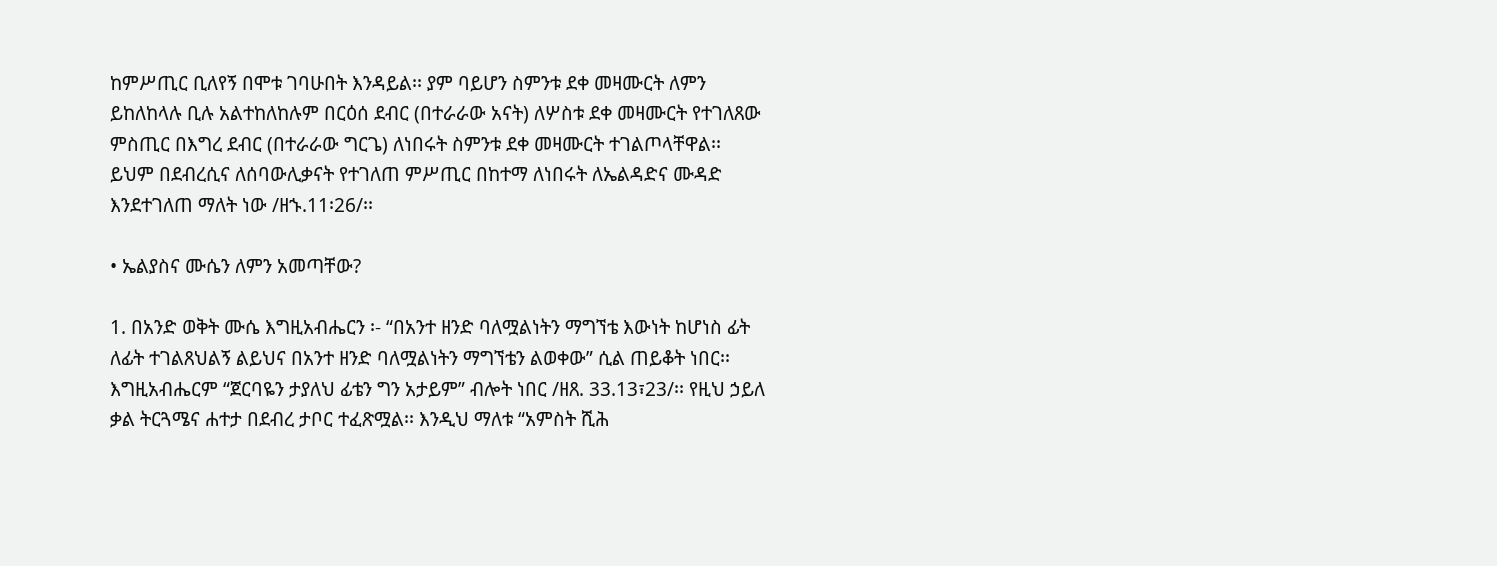ከምሥጢር ቢለየኝ በሞቱ ገባሁበት እንዳይል፡፡ ያም ባይሆን ስምንቱ ደቀ መዛሙርት ለምን ይከለከላሉ ቢሉ አልተከለከሉም በርዕሰ ደብር (በተራራው አናት) ለሦስቱ ደቀ መዛሙርት የተገለጸው ምስጢር በእግረ ደብር (በተራራው ግርጌ) ለነበሩት ስምንቱ ደቀ መዛሙርት ተገልጦላቸዋል፡፡ ይህም በደብረሲና ለሰባውሊቃናት የተገለጠ ምሥጢር በከተማ ለነበሩት ለኤልዳድና ሙዳድ እንደተገለጠ ማለት ነው /ዘኁ.11፡26/፡፡

• ኤልያስና ሙሴን ለምን አመጣቸው?

1. በአንድ ወቅት ሙሴ እግዚአብሔርን ፡- “በአንተ ዘንድ ባለሟልነትን ማግኘቴ እውነት ከሆነስ ፊት ለፊት ተገልጸህልኝ ልይህና በአንተ ዘንድ ባለሟልነትን ማግኘቴን ልወቀው” ሲል ጠይቆት ነበር፡፡ እግዚአብሔርም “ጀርባዬን ታያለህ ፊቴን ግን አታይም” ብሎት ነበር /ዘጸ. 33.13፣23/፡፡ የዚህ ኃይለ ቃል ትርጓሜና ሐተታ በደብረ ታቦር ተፈጽሟል፡፡ እንዲህ ማለቱ “አምስት ሺሕ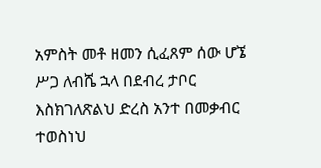አምስት መቶ ዘመን ሲፈጸም ሰው ሆኜ ሥጋ ለብሼ ኋላ በደብረ ታቦር እስክገለጽልህ ድረስ አንተ በመቃብር ተወስነህ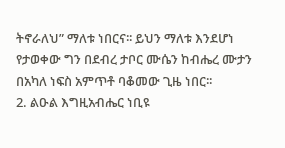ትኖራለህ” ማለቱ ነበርና፡፡ ይህን ማለቱ እንደሆነ የታወቀው ግን በደብረ ታቦር ሙሴን ከብሔረ ሙታን በአካለ ነፍስ አምጥቶ ባቆመው ጊዜ ነበር፡፡
2. ልዑል እግዚአብሔር ነቢዩ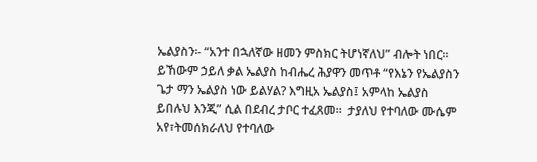ኤልያስን፡- “አንተ በኋለኛው ዘመን ምስክር ትሆነኛለህ” ብሎት ነበር፡፡ ይኸውም ኃይለ ቃል ኤልያስ ከብሔረ ሕያዋን መጥቶ “የእኔን የኤልያስን ጌታ ማን ኤልያስ ነው ይልሃል? እግዚአ ኤልያስ፤ አምላከ ኤልያስ ይበሉህ እንጂ” ሲል በደብረ ታቦር ተፈጸመ፡፡  ታያለህ የተባለው ሙሴም አየ፣ትመሰክራለህ የተባለው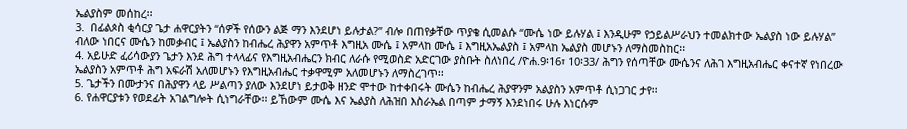ኤልያስም መሰከረ፡፡
3.  በፊልጶስ ቂሳርያ ጌታ ሐዋርያትን “ሰዎች የሰውን ልጅ ማን እንደሆነ ይሉታል?” ብሎ በጠየቃቸው ጥያቄ ሲመልሱ “ሙሴ ነው ይሉሃል ፤ እንዲሁም የኃይልሥራህን ተመልክተው ኤልያስ ነው ይሉሃል” ብለው ነበርና ሙሴን ከመቃብር ፤ ኤልያስን ከብሔረ ሕያዋን አምጥቶ እግዚአ ሙሴ ፤ አምላከ ሙሴ ፤ እግዚአኤልያስ ፤ አምላከ ኤልያስ መሆኑን ለማስመስከር፡፡
4. አይሁድ ፈሪሳውያን ጌታን እንደ ሕግ ተላላፊና የእግዚአብሔርን ክብር ለራሱ የሚወስድ አድርገው ያስቡት ስለነበረ /ዮሐ.9፡16፣ 10፡33/ ሕግን የሰጣቸው ሙሴንና ለሕገ እግዚአብሔር ቀናተኛ የነበረው ኤልያስን አምጥቶ ሕግ አፍራሽ አለመሆኑን የእግዚአብሔር ተቃዋሚም አለመሆኑን ለማስረገጥ፡፡
5. ጌታችን በሙታንና በሕያዋን ላይ ሥልጣን ያለው እንደሆነ ይታወቅ ዘንድ ሞተው ከተቀበሩት ሙሴን ከብሔረ ሕያዋንም አልያስን አምጥቶ ሲነጋገር ታየ፡፡
6. የሐዋርያቱን የወደፊት አገልግሎት ሲነግራቸው፡፡ ይኸውም ሙሴ እና ኤልያስ ለሕዝበ እስራኤል በጣም ታማኝ እንደነበሩ ሁሉ እነርሱም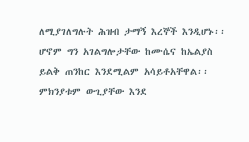ለሚያገለግሉት ሕዝብ ታማኝ እረኞች እንዲሆኑ፡፡ ሆኖም ግን አገልግሎታቸው ከሙሴና ከኤልያስ ይልቅ ጠንከር እንደሚልም አሳይቶአቸዋል፡፡ ምክንያቱም ውጊያቸው እንደ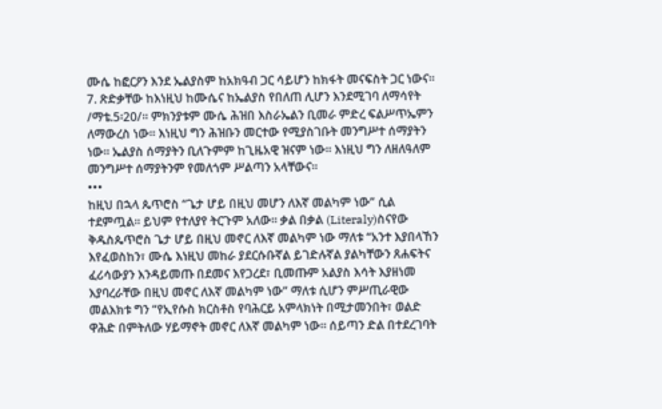ሙሴ ከፎርዖን እንደ ኤልያስም ከአክዓብ ጋር ሳይሆን ከክፋት መናፍስት ጋር ነውና፡፡
7. ጽድቃቸው ከእነዚህ ከሙሴና ከኤልያስ የበለጠ ሊሆን እንደሚገባ ለማሳየት /ማቴ.5፡20/፡፡ ምክንያቱም ሙሴ ሕዝበ እስራኤልን ቢመራ ምድረ ፍልሥጥኤምን ለማውረስ ነው፡፡ እነዚህ ግን ሕዝቡን መርተው የሚያስገቡት መንግሥተ ሰማያትን ነው፡፡ ኤልያስ ሰማያትን ቢለጉምም ከጊዜአዊ ዝናም ነው፡፡ እነዚህ ግን ለዘለዓለም መንግሥተ ሰማያትንም የመለጎም ሥልጣን አላቸውና፡፡
•••
ከዚህ በኋላ ጴጥሮስ “ጌታ ሆይ በዚህ መሆን ለእኛ መልካም ነው” ሲል ተደምጧል፡፡ ይህም የተለያየ ትርጉም አለው፡፡ ቃል በቃል (Literaly)ስናየው ቅዱስጴጥሮስ ጌታ ሆይ በዚህ መኖር ለእኛ መልካም ነው ማለቱ “አንተ እያበላኸን እየፈወስከን፣ ሙሴ እነዚህ መከራ ያደርሱቡኛል ይገድሉኛል ያልካቸውን ጸሐፍትና ፈሪሳውያን እንዳይመጡ በደመና እየጋረደ፣ ቢመጡም አልያስ እሳት እያዘነመ እያባረራቸው በዚህ መኖር ለእኛ መልካም ነው” ማለቱ ሲሆን ምሥጢራዊው መልእክቱ ግን “የኢየሱስ ክርስቶስ የባሕርይ አምላክነት በሚታመንበት፣ ወልድ ዋሕድ በምትለው ሃይማኖት መኖር ለእኛ መልካም ነው፡፡ ሰይጣን ድል በተደረገባት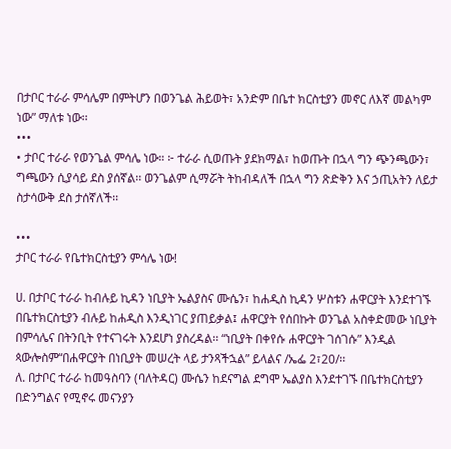በታቦር ተራራ ምሳሌም በምትሆን በወንጌል ሕይወት፣ አንድም በቤተ ክርስቲያን መኖር ለእኛ መልካም ነው” ማለቱ ነው፡፡
•••
• ታቦር ተራራ የወንጌል ምሳሌ ነው። ፦ ተራራ ሲወጡት ያደክማል፣ ከወጡት በኋላ ግን ጭንጫውን፣ ግጫውን ሲያሳይ ደስ ያሰኛል፡፡ ወንጌልም ሲማሯት ትከብዳለች በኋላ ግን ጽድቅን እና ኃጢአትን ለይታ ስታሳውቅ ደስ ታሰኛለች፡፡

•••
ታቦር ተራራ የቤተክርስቲያን ምሳሌ ነው!

ሀ. በታቦር ተራራ ከብሉይ ኪዳን ነቢያት ኤልያስና ሙሴን፣ ከሐዲስ ኪዳን ሦስቱን ሐዋርያት እንደተገኙ በቤተክርስቲያን ብሉይ ከሐዲስ እንዲነገር ያጠይቃል፤ ሐዋርያት የሰበኩት ወንጌል አስቀድመው ነቢያት በምሳሌና በትንቢት የተናገሩት እንደሆነ ያስረዳል፡፡ “ነቢያት በቀየሱ ሐዋርያት ገሰገሱ” እንዲል ጳውሎስም“በሐዋርያት በነቢያት መሠረት ላይ ታንጻችኋል” ይላልና /ኤፌ 2፣20/፡፡
ለ. በታቦር ተራራ ከመዓስባን (ባለትዳር) ሙሴን ከደናግል ደግሞ ኤልያስ እንደተገኙ በቤተክርስቲያን በድንግልና የሚኖሩ መናንያን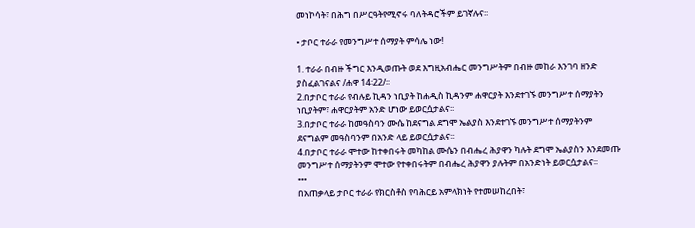መነኮሳት፣ በሕግ በሥርዓትየሚኖሩ ባለትዳሮችም ይገኛሉና፡፡

• ታቦር ተራራ የመንግሥተ ሰማያት ምሳሌ ነው!

1. ተራራ በብዙ ችግር እንዲወጡት ወደ እግዚአብሔር መንግሥትም በብዙ መከራ እንገባ ዘንድ ያስፈልገናልና /ሐዋ 14፡22/፡፡
2.በታቦር ተራራ የብሉይ ኪዳን ነቢያት ከሐዲስ ኪዳንም ሐዋርያት እንደተገኙ መንግሥተ ሰማያትን ነቢያትም፣ ሐዋርያትም አንድ ሆነው ይወርሷታልና፡፡
3.በታቦር ተራራ ከመዓስባን ሙሴ ከደናግል ደግሞ ኤልያስ እንደተገኙ መንግሥተ ሰማያትንም ደናግልም መዓስባንም በአንድ ላይ ይወርሷታልና፡፡
4.በታቦር ተራራ ሞተው ከተቀበሩት መካከል ሙሴን በብሔረ ሕያዋን ካሉት ደግሞ ኤልያስን እንደመጡ መንግሥተ ሰማያትንም ሞተው የተቀበሩትም በብሔረ ሕያዋን ያሉትም በአንድነት ይወርሷታልና፡፡
•••
በአጠቃላይ ታቦር ተራራ የክርስቶስ የባሕርይ አምላክነት የተመሠከረበት፣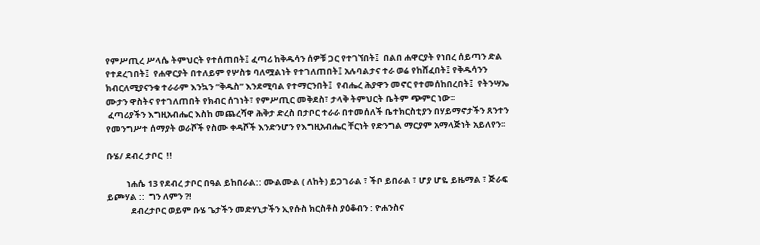የምሥጢረ ሥላሴ ትምህርት የተሰጠበት፤ ፈጣሪ ከቅዱሳን ሰዎቹ ጋር የተገኘበት፤  በልበ ሐዋርያት የነበረ ሰይጣን ድል የተደረገበት፤  የሐዋርያት በተለይም የሦስቱ ባለሟልነት የተገለጠበት፤ አሉባልታና ተራ ወሬ የከሸፈበት፤ የቅዱሳንን ክብርለሚያናንቁ ተራራም እንኳን “ቅዱስ” እንደሚባል የተማርንበት፤  የብሔረ ሕያዋን መኖር የተመሰከበረበት፤  የትንሣኤ ሙታን ዋስትና የተገለጠበት የክብር ሰገነት፣ የምሥጢር መቅደስ፣ ታላቅ ትምህርት ቤትም ጭምር ነው፡፡
 ፈጣሪያችን እግዚአብሔር እስከ መጨረሻዋ ሕቅታ ድረስ በታቦር ተራራ በተመሰለች ቤተክርስቲያን በሃይማኖታችን ጸንተን የመንግሥተ ሰማያት ወራሾች የስሙ ቀዳሾች እንድንሆን የእግዚአብሔር ቸርነት የድንግል ማርያም አማላጅነት አይለየን፡፡

ቡሄ/ ደብረ ታቦር  !!

          ነሐሴ 13 የደብረ ታቦር በዓል ይከበራል:: ሙልሙል ( ለከት) ይጋገራል ፣ ችቦ ይበራል ፣ ሆያ ሆዬ ይዜማል ፣ ጅራፍ ይጮሃል ::  ግን ለምን ?!
            ደብረታቦር ወይም ቡሄ ጌታችን መድሃኒታችን ኢየሱስ ክርስቶስ ያዕቆብን : ዮሐንስና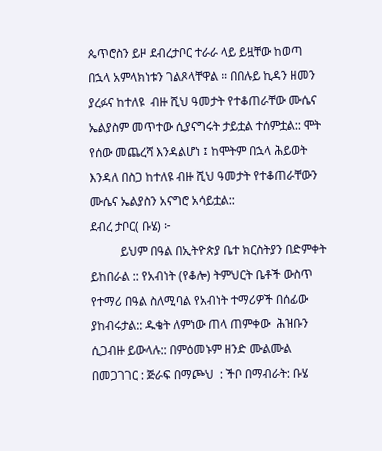ጴጥሮስን ይዞ ደብረታቦር ተራራ ላይ ይዟቸው ከወጣ በኋላ አምላክነቱን ገልጾላቸዋል ። በበሉይ ኪዳን ዘመን ያረፉና ከተለዩ  ብዙ ሺህ ዓመታት የተቆጠራቸው ሙሴና ኤልያስም መጥተው ሲያናግሩት ታይቷል ተሰምቷል:: ሞት የሰው መጨረሻ እንዳልሆነ ፤ ከሞትም በኋላ ሕይወት እንዳለ በስጋ ከተለዩ ብዙ ሺህ ዓመታት የተቆጠራቸውን ሙሴና ኤልያስን አናግሮ አሳይቷል::
ደብረ ታቦር( ቡሄ) ፦
          ይህም በዓል በኢትዮጵያ ቤተ ክርስትያን በድምቀት ይከበራል :: የአብነት (የቆሎ) ትምህርት ቤቶች ውስጥ የተማሪ በዓል ስለሚባል የአብነት ተማሪዎች በሰፊው ያከብሩታል:: ዱቄት ለምነው ጠላ ጠምቀው  ሕዝቡን ሲጋብዙ ይውላሉ:: በምዕመኑም ዘንድ ሙልሙል በመጋገገር : ጅራፍ በማጮህ  : ችቦ በማብራት: ቡሄ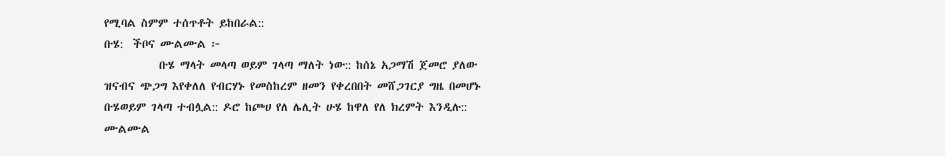የሚባል ስምም ተሰጥቶት ይከበራል::
ቡሄ:  ችቦና ሙልሙል ፦
           ቡሄ ማላት መላጣ ወይም ገላጣ ማለት ነው:: ከሰኔ አጋማሽ ጀመሮ ያለው ዝናብና ጭጋግ እየቀለለ የብርሃኑ የመስከረም ዘመን የቀረበበት መሸጋገርያ ግዜ በመሆኑ ቡሄወይም ገላጣ ተብሏል:: ዶሮ ከጮሀ የለ ሌሊት ሁሄ ከዋለ የለ ክረምት እንዲሉ:: ሙልሙል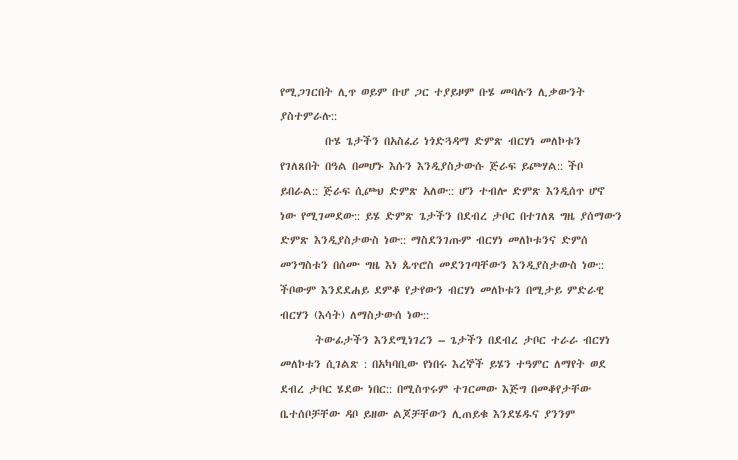የሚጋገርበት ሊጥ ወይም ቡሆ ጋር ተያይዞም ቡሄ መባሉን ሊቃውንት ያስተምራሉ::
         ቡሄ ጌታችን በአስፈሪ ነጎድጓዳማ ድምጽ ብርሃነ መለኮቱን የገለጸበት በዓል በመሆኑ እሱን እንዲያስታውሱ ጅራፍ ይጮሃል:: ችቦ ይበራል:: ጅራፍ ሲጮህ ድምጽ አለው:: ሆን ተብሎ ድምጽ እንዲሰጥ ሆኖ ነው የሚገመደው:: ይሄ ድምጽ ጌታችን በደብረ ታቦር በተገለጸ ግዜ ያሰማውን ድምጽ እንዲያስታውስ ነው:: ማስደንገጡም ብርሃነ መለኮቱንና ድምሰ መንግስቱን በሰሙ ግዜ እነ ጴጥሮስ መደንገጣቸውን እንዲያስታውስ ነው:: ችቦውም እንደደሐይ ደምቆ የታየውን ብርሃነ መለኮቱን በሚታይ ምድራዊ ብርሃን (እሳት) ለማስታውሰ ነው::
       ትውፊታችን እንደሚነገረን – ጌታችን በደብረ ታቦር ተራራ ብርሃነ መለኮቱን ሲገልጽ : በአካባቢው የነበሩ እረኞች ይሄን ተዓምር ለማየት ወደ ደብረ ታቦር ሄደው ነበር:: በሚስጥሩም ተገርመው እጅግ በመቆየታቸው ቤተሰቦቻቸው ዳቦ ይዘው ልጆቻቸውን ሊጠይቁ እንደሄዱና ያንንም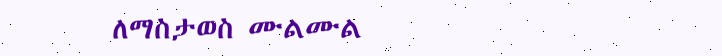ለማስታወስ ሙልሙል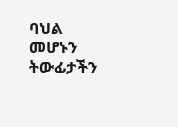ባህል መሆኑን ትውፊታችን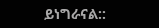ይነግራናል::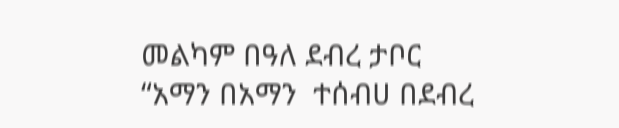መልካም በዓለ ደብረ ታቦር
“አማን በአማን  ተሰብሀ በደብረ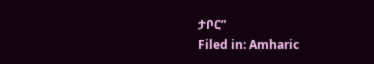ታቦር”
Filed in: Amharic